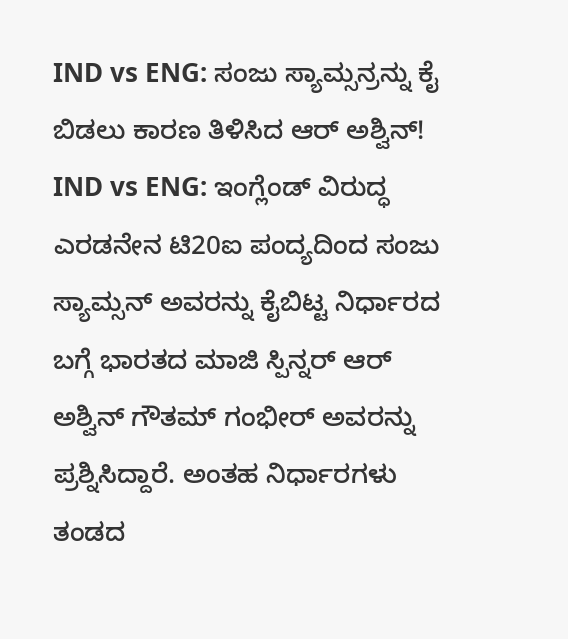IND vs ENG: ಸಂಜು ಸ್ಯಾಮ್ಸನ್ರನ್ನು ಕೈ ಬಿಡಲು ಕಾರಣ ತಿಳಿಸಿದ ಆರ್ ಅಶ್ವಿನ್!
IND vs ENG: ಇಂಗ್ಲೆಂಡ್ ವಿರುದ್ಧ ಎರಡನೇನ ಟಿ20ಐ ಪಂದ್ಯದಿಂದ ಸಂಜು ಸ್ಯಾಮ್ಸನ್ ಅವರನ್ನು ಕೈಬಿಟ್ಟ ನಿರ್ಧಾರದ ಬಗ್ಗೆ ಭಾರತದ ಮಾಜಿ ಸ್ಪಿನ್ನರ್ ಆರ್ ಅಶ್ವಿನ್ ಗೌತಮ್ ಗಂಭೀರ್ ಅವರನ್ನು ಪ್ರಶ್ನಿಸಿದ್ದಾರೆ. ಅಂತಹ ನಿರ್ಧಾರಗಳು ತಂಡದ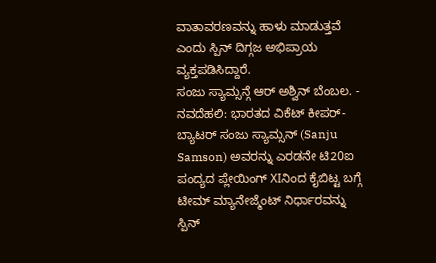ವಾತಾವರಣವನ್ನು ಹಾಳು ಮಾಡುತ್ತವೆ ಎಂದು ಸ್ಪಿನ್ ದಿಗ್ಗಜ ಅಭಿಪ್ರಾಯ ವ್ಯಕ್ತಪಡಿಸಿದ್ದಾರೆ.
ಸಂಜು ಸ್ಯಾಮ್ಸನ್ಗೆ ಆರ್ ಅಶ್ವಿನ್ ಬೆಂಬಲ. -
ನವದೆಹಲಿ: ಭಾರತದ ವಿಕೆಟ್ ಕೀಪರ್-ಬ್ಯಾಟರ್ ಸಂಜು ಸ್ಯಾಮ್ಸನ್ (Sanju Samson) ಅವರನ್ನು ಎರಡನೇ ಟಿ20ಐ ಪಂದ್ಯದ ಪ್ಲೇಯಿಂಗ್ XIನಿಂದ ಕೈಬಿಟ್ಟ ಬಗ್ಗೆ ಟೀಮ್ ಮ್ಯಾನೇಜ್ಮೆಂಟ್ ನಿರ್ಧಾರವನ್ನು ಸ್ಪಿನ್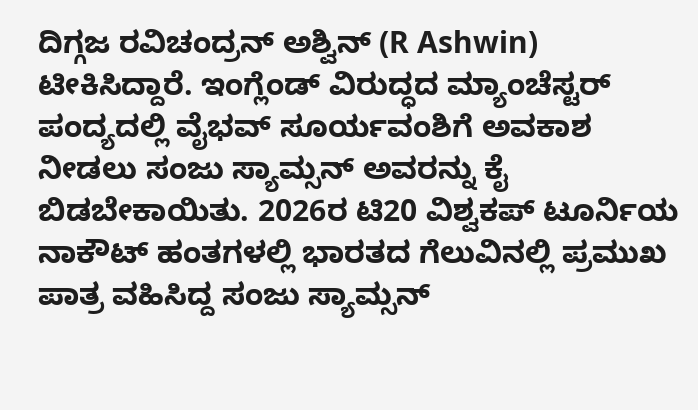ದಿಗ್ಗಜ ರವಿಚಂದ್ರನ್ ಅಶ್ವಿನ್ (R Ashwin) ಟೀಕಿಸಿದ್ದಾರೆ. ಇಂಗ್ಲೆಂಡ್ ವಿರುದ್ಧದ ಮ್ಯಾಂಚೆಸ್ಟರ್ ಪಂದ್ಯದಲ್ಲಿ ವೈಭವ್ ಸೂರ್ಯವಂಶಿಗೆ ಅವಕಾಶ ನೀಡಲು ಸಂಜು ಸ್ಯಾಮ್ಸನ್ ಅವರನ್ನು ಕೈ ಬಿಡಬೇಕಾಯಿತು. 2026ರ ಟಿ20 ವಿಶ್ವಕಪ್ ಟೂರ್ನಿಯ ನಾಕೌಟ್ ಹಂತಗಳಲ್ಲಿ ಭಾರತದ ಗೆಲುವಿನಲ್ಲಿ ಪ್ರಮುಖ ಪಾತ್ರ ವಹಿಸಿದ್ದ ಸಂಜು ಸ್ಯಾಮ್ಸನ್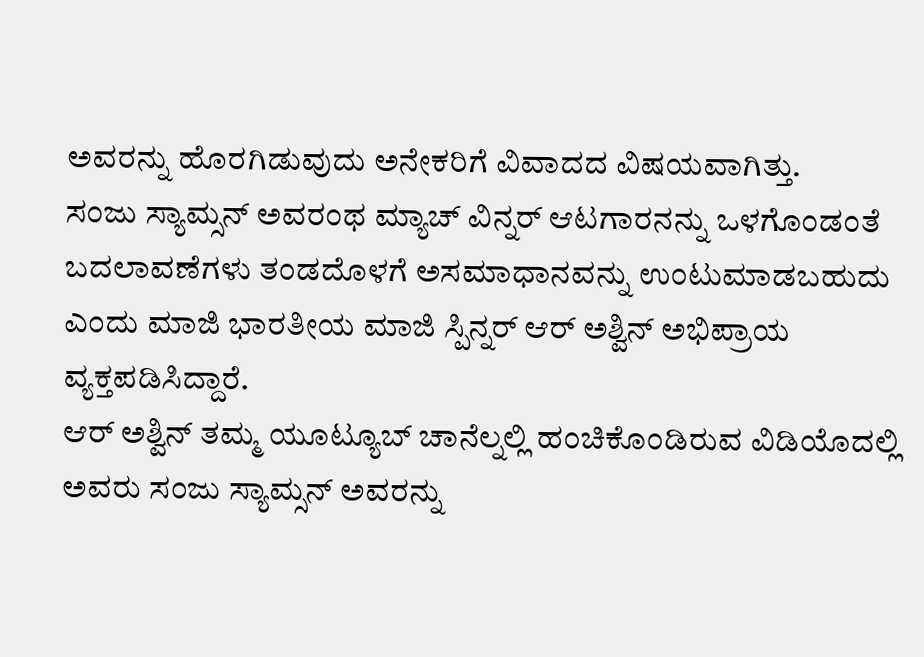ಅವರನ್ನು ಹೊರಗಿಡುವುದು ಅನೇಕರಿಗೆ ವಿವಾದದ ವಿಷಯವಾಗಿತ್ತು.
ಸಂಜು ಸ್ಯಾಮ್ಸನ್ ಅವರಂಥ ಮ್ಯಾಚ್ ವಿನ್ನರ್ ಆಟಗಾರನನ್ನು ಒಳಗೊಂಡಂತೆ ಬದಲಾವಣೆಗಳು ತಂಡದೊಳಗೆ ಅಸಮಾಧಾನವನ್ನು ಉಂಟುಮಾಡಬಹುದು ಎಂದು ಮಾಜಿ ಭಾರತೀಯ ಮಾಜಿ ಸ್ಪಿನ್ನರ್ ಆರ್ ಅಶ್ವಿನ್ ಅಭಿಪ್ರಾಯ ವ್ಯಕ್ತಪಡಿಸಿದ್ದಾರೆ.
ಆರ್ ಅಶ್ವಿನ್ ತಮ್ಮ ಯೂಟ್ಯೂಬ್ ಚಾನೆಲ್ನಲ್ಲಿ ಹಂಚಿಕೊಂಡಿರುವ ವಿಡಿಯೊದಲ್ಲಿ ಅವರು ಸಂಜು ಸ್ಯಾಮ್ಸನ್ ಅವರನ್ನು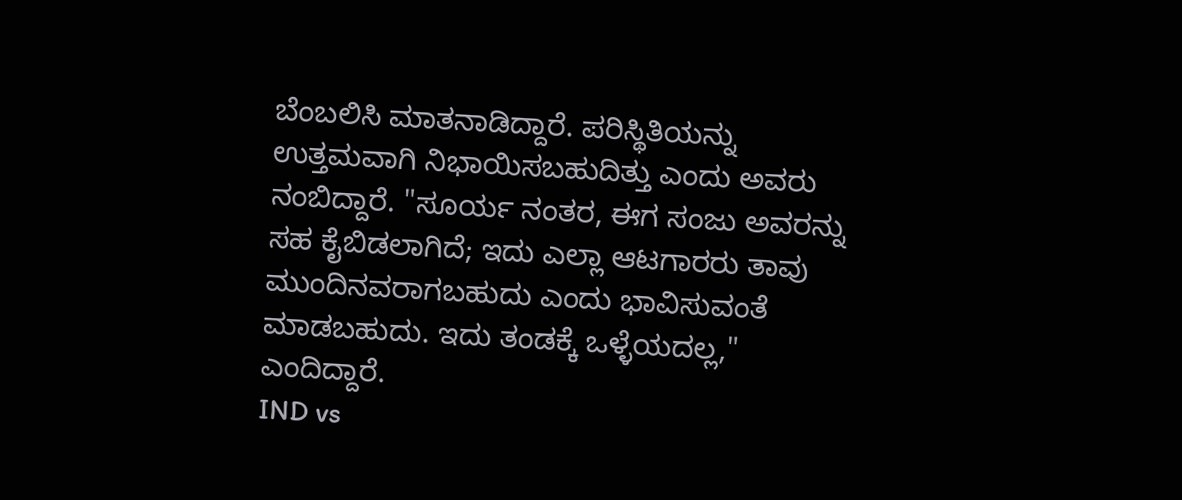ಬೆಂಬಲಿಸಿ ಮಾತನಾಡಿದ್ದಾರೆ. ಪರಿಸ್ಥಿತಿಯನ್ನು ಉತ್ತಮವಾಗಿ ನಿಭಾಯಿಸಬಹುದಿತ್ತು ಎಂದು ಅವರು ನಂಬಿದ್ದಾರೆ. "ಸೂರ್ಯ ನಂತರ, ಈಗ ಸಂಜು ಅವರನ್ನು ಸಹ ಕೈಬಿಡಲಾಗಿದೆ; ಇದು ಎಲ್ಲಾ ಆಟಗಾರರು ತಾವು ಮುಂದಿನವರಾಗಬಹುದು ಎಂದು ಭಾವಿಸುವಂತೆ ಮಾಡಬಹುದು. ಇದು ತಂಡಕ್ಕೆ ಒಳ್ಳೆಯದಲ್ಲ," ಎಂದಿದ್ದಾರೆ.
IND vs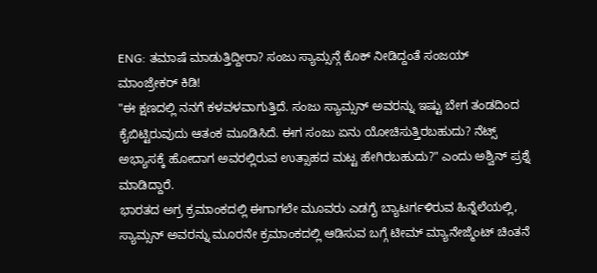ENG: ತಮಾಷೆ ಮಾಡುತ್ತಿದ್ದೀರಾ? ಸಂಜು ಸ್ಯಾಮ್ಸನ್ಗೆ ಕೊಕ್ ನೀಡಿದ್ದಂತೆ ಸಂಜಯ್ ಮಾಂಜ್ರೇಕರ್ ಕಿಡಿ!
"ಈ ಕ್ಷಣದಲ್ಲಿ ನನಗೆ ಕಳವಳವಾಗುತ್ತಿದೆ. ಸಂಜು ಸ್ಯಾಮ್ಸನ್ ಅವರನ್ನು ಇಷ್ಟು ಬೇಗ ತಂಡದಿಂದ ಕೈಬಿಟ್ಟಿರುವುದು ಆತಂಕ ಮೂಡಿಸಿದೆ. ಈಗ ಸಂಜು ಏನು ಯೋಚಿಸುತ್ತಿರಬಹುದು? ನೆಟ್ಸ್ ಅಭ್ಯಾಸಕ್ಕೆ ಹೋದಾಗ ಅವರಲ್ಲಿರುವ ಉತ್ಸಾಹದ ಮಟ್ಟ ಹೇಗಿರಬಹುದು?" ಎಂದು ಅಶ್ವಿನ್ ಪ್ರಶ್ನೆ ಮಾಡಿದ್ದಾರೆ.
ಭಾರತದ ಅಗ್ರ ಕ್ರಮಾಂಕದಲ್ಲಿ ಈಗಾಗಲೇ ಮೂವರು ಎಡಗೈ ಬ್ಯಾಟರ್ಗಳಿರುವ ಹಿನ್ನೆಲೆಯಲ್ಲಿ, ಸ್ಯಾಮ್ಸನ್ ಅವರನ್ನು ಮೂರನೇ ಕ್ರಮಾಂಕದಲ್ಲಿ ಆಡಿಸುವ ಬಗ್ಗೆ ಟೀಮ್ ಮ್ಯಾನೇಜ್ಮೆಂಟ್ ಚಿಂತನೆ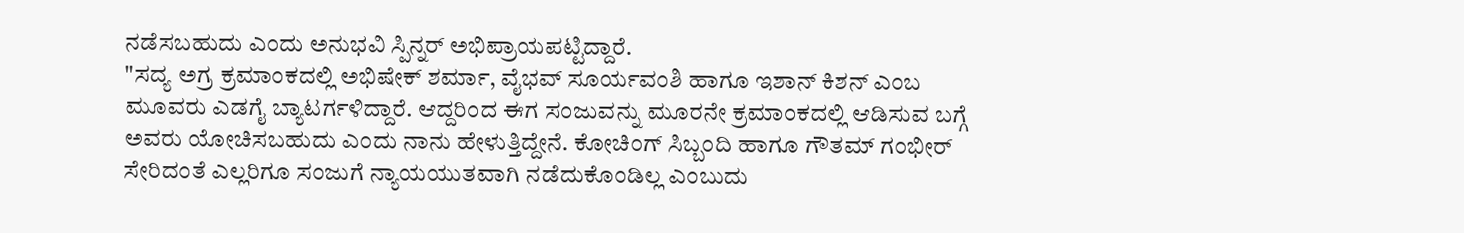ನಡೆಸಬಹುದು ಎಂದು ಅನುಭವಿ ಸ್ಪಿನ್ನರ್ ಅಭಿಪ್ರಾಯಪಟ್ಟಿದ್ದಾರೆ.
"ಸದ್ಯ ಅಗ್ರ ಕ್ರಮಾಂಕದಲ್ಲಿ ಅಭಿಷೇಕ್ ಶರ್ಮಾ, ವೈಭವ್ ಸೂರ್ಯವಂಶಿ ಹಾಗೂ ಇಶಾನ್ ಕಿಶನ್ ಎಂಬ ಮೂವರು ಎಡಗೈ ಬ್ಯಾಟರ್ಗಳಿದ್ದಾರೆ. ಆದ್ದರಿಂದ ಈಗ ಸಂಜುವನ್ನು ಮೂರನೇ ಕ್ರಮಾಂಕದಲ್ಲಿ ಆಡಿಸುವ ಬಗ್ಗೆ ಅವರು ಯೋಚಿಸಬಹುದು ಎಂದು ನಾನು ಹೇಳುತ್ತಿದ್ದೇನೆ. ಕೋಚಿಂಗ್ ಸಿಬ್ಬಂದಿ ಹಾಗೂ ಗೌತಮ್ ಗಂಭೀರ್ ಸೇರಿದಂತೆ ಎಲ್ಲರಿಗೂ ಸಂಜುಗೆ ನ್ಯಾಯಯುತವಾಗಿ ನಡೆದುಕೊಂಡಿಲ್ಲ ಎಂಬುದು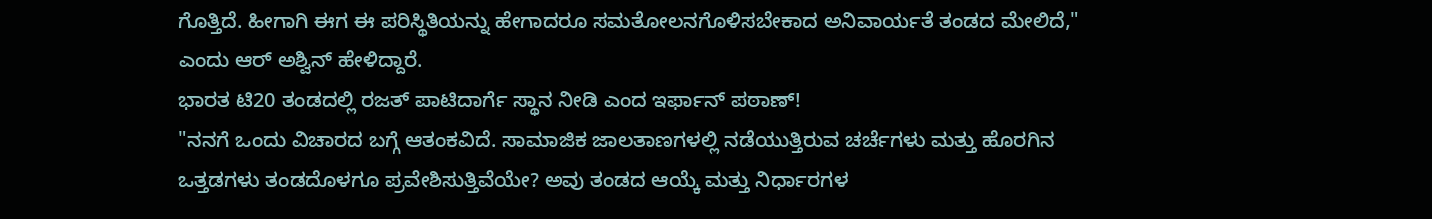ಗೊತ್ತಿದೆ. ಹೀಗಾಗಿ ಈಗ ಈ ಪರಿಸ್ಥಿತಿಯನ್ನು ಹೇಗಾದರೂ ಸಮತೋಲನಗೊಳಿಸಬೇಕಾದ ಅನಿವಾರ್ಯತೆ ತಂಡದ ಮೇಲಿದೆ," ಎಂದು ಆರ್ ಅಶ್ವಿನ್ ಹೇಳಿದ್ದಾರೆ.
ಭಾರತ ಟಿ20 ತಂಡದಲ್ಲಿ ರಜತ್ ಪಾಟಿದಾರ್ಗೆ ಸ್ಥಾನ ನೀಡಿ ಎಂದ ಇರ್ಫಾನ್ ಪಠಾಣ್!
"ನನಗೆ ಒಂದು ವಿಚಾರದ ಬಗ್ಗೆ ಆತಂಕವಿದೆ. ಸಾಮಾಜಿಕ ಜಾಲತಾಣಗಳಲ್ಲಿ ನಡೆಯುತ್ತಿರುವ ಚರ್ಚೆಗಳು ಮತ್ತು ಹೊರಗಿನ ಒತ್ತಡಗಳು ತಂಡದೊಳಗೂ ಪ್ರವೇಶಿಸುತ್ತಿವೆಯೇ? ಅವು ತಂಡದ ಆಯ್ಕೆ ಮತ್ತು ನಿರ್ಧಾರಗಳ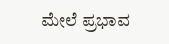ಮೇಲೆ ಪ್ರಭಾವ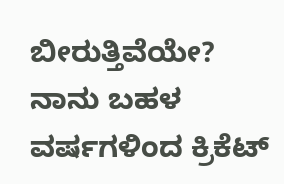ಬೀರುತ್ತಿವೆಯೇ? ನಾನು ಬಹಳ ವರ್ಷಗಳಿಂದ ಕ್ರಿಕೆಟ್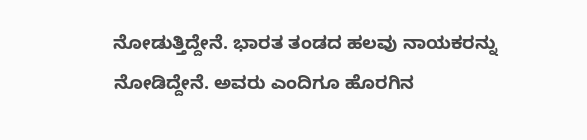ನೋಡುತ್ತಿದ್ದೇನೆ. ಭಾರತ ತಂಡದ ಹಲವು ನಾಯಕರನ್ನು ನೋಡಿದ್ದೇನೆ. ಅವರು ಎಂದಿಗೂ ಹೊರಗಿನ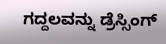ಗದ್ದಲವನ್ನು ಡ್ರೆಸ್ಸಿಂಗ್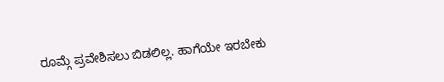ರೂಮ್ಗೆ ಪ್ರವೇಶಿಸಲು ಬಿಡಲಿಲ್ಲ. ಹಾಗೆಯೇ ಇರಬೇಕು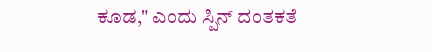ಕೂಡ," ಎಂದು ಸ್ಪಿನ್ ದಂತಕತೆ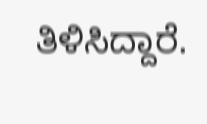ತಿಳಿಸಿದ್ದಾರೆ.